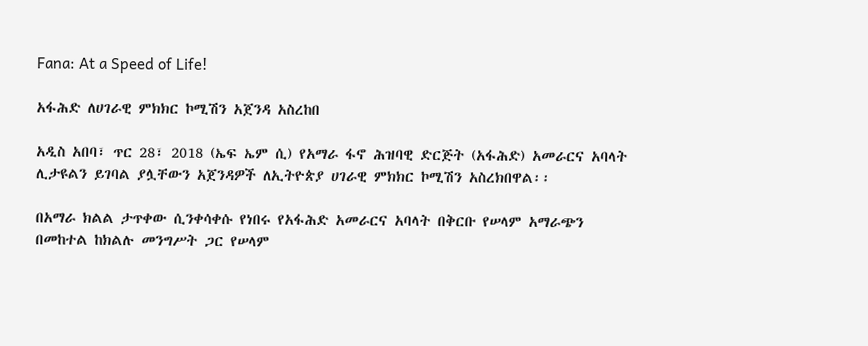Fana: At a Speed of Life!

አፋሕድ ለሀገራዊ ምክክር ኮሚሽን አጀንዳ አስረከበ

አዲስ አበባ፣ ጥር 28፣ 2018 (ኤፍ ኤም ሲ) የአማራ ፋኖ ሕዝባዊ ድርጅት (አፋሕድ) አመራርና አባላት ሊታዩልን ይገባል ያሏቸውን አጀንዳዎች ለኢትዮጵያ ሀገራዊ ምክክር ኮሚሽን አስረክበዋል፡፡

በአማራ ክልል ታጥቀው ሲንቀሳቀሱ የነበሩ የአፋሕድ አመራርና አባላት በቅርቡ የሠላም አማራጭን በመከተል ከክልሉ መንግሥት ጋር የሠላም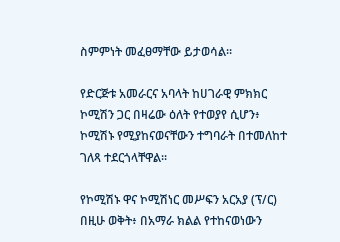ስምምነት መፈፀማቸው ይታወሳል።

የድርጅቱ አመራርና አባላት ከሀገራዊ ምክክር ኮሚሽን ጋር በዛሬው ዕለት የተወያየ ሲሆን፥ ኮሚሽኑ የሚያከናወናቸውን ተግባራት በተመለከተ ገለጻ ተደርጎላቸዋል፡፡

የኮሚሽኑ ዋና ኮሚሽነር መሥፍን አርአያ (ፕ/ር) በዚሁ ወቅት፥ በአማራ ክልል የተከናወነውን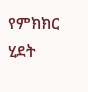የምክክር ሂደት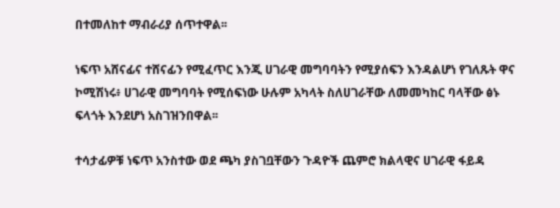በተመለከተ ማብራሪያ ሰጥተዋል፡፡

ነፍጥ አሸናፊና ተሸናፊን የሚፈጥር እንጂ ሀገራዊ መግባባትን የሚያሰፍን እንዳልሆነ የገለጹት ዋና ኮሚሽነሩ፥ ሀገራዊ መግባባት የሚሰፍነው ሁሉም አካላት ስለሀገራቸው ለመመካከር ባላቸው ፅኑ ፍላጎት እንደሆነ አስገዝንበዋል፡፡

ተሳታፊዎቹ ነፍጥ አንስተው ወደ ጫካ ያስገቧቸውን ጉዳዮች ጨምሮ ክልላዊና ሀገራዊ ፋይዳ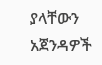ያላቸውን አጀንዳዎች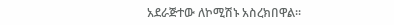አደራጅተው ለኮሚሽኑ አስረክበዋል፡፡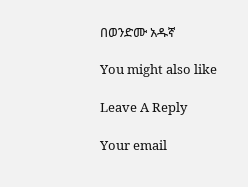በወንድሙ አዱኛ

You might also like

Leave A Reply

Your email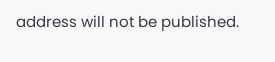address will not be published.